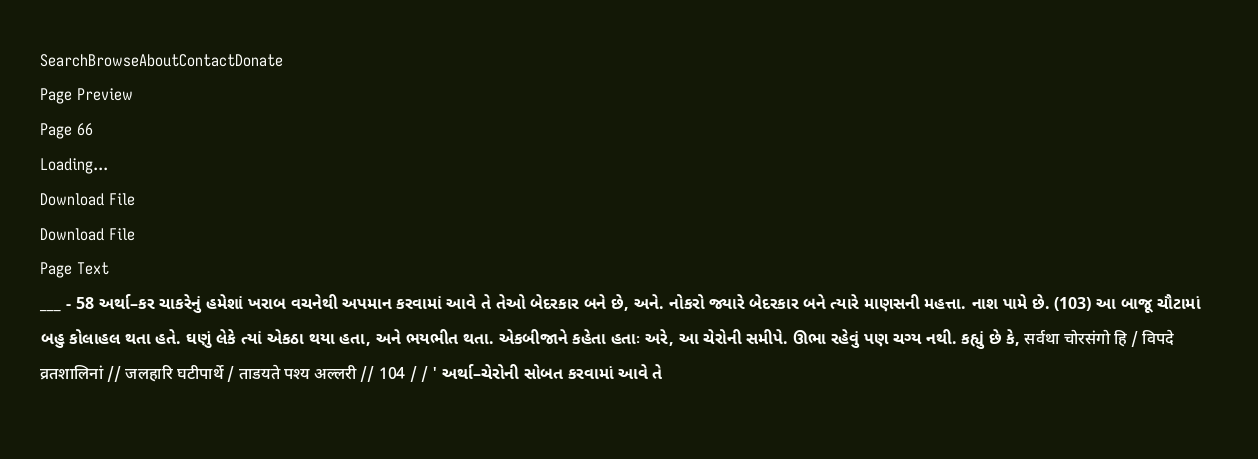SearchBrowseAboutContactDonate
Page Preview
Page 66
Loading...
Download File
Download File
Page Text
___ - 58 અર્થા–કર ચાકરેનું હમેશાં ખરાબ વચનેથી અપમાન કરવામાં આવે તે તેઓ બેદરકાર બને છે, અને. નોકરો જ્યારે બેદરકાર બને ત્યારે માણસની મહત્તા. નાશ પામે છે. (103) આ બાજૂ ચૌટામાં બહુ કોલાહલ થતા હતે. ઘણું લેકે ત્યાં એકઠા થયા હતા, અને ભયભીત થતા. એકબીજાને કહેતા હતાઃ અરે, આ ચેરોની સમીપે. ઊભા રહેવું પણ ચગ્ય નથી. કહ્યું છે કે, सर्वथा चोरसंगो हि / विपदे व्रतशालिनां // जलहारि घटीपार्थे / ताडयते पश्य अल्लरी // 104 / / ' અર્થા–ચેરોની સોબત કરવામાં આવે તે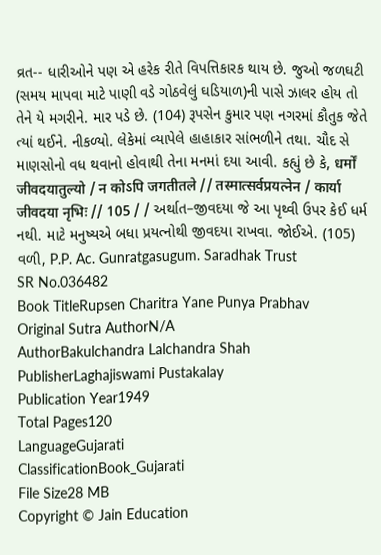વ્રત-- ધારીઓને પણ એ હરેક રીતે વિપત્તિકારક થાય છે. જુઓ જળઘટી (સમય માપવા માટે પાણી વડે ગોઠવેલું ઘડિયાળ)ની પાસે ઝાલર હોય તો તેને યે મગરીને. માર પડે છે. (104) રૂપસેન કુમાર પણ નગરમાં કૌતુક જેતે ત્યાં થઈને. નીકળ્યો. લેકેમાં વ્યાપેલે હાહાકાર સાંભળીને તથા. ચૌદ સે માણસોનો વધ થવાનો હોવાથી તેના મનમાં દયા આવી. કહ્યું છે કે, धर्मों जीवदयातुल्यो / न कोऽपि जगतीतले // तस्मात्सर्वप्रयत्नेन / कार्या जीवदया नृभिः // 105 / / અર્થાત–જીવદયા જે આ પૃથ્વી ઉપર કેઈ ધર્મ નથી. માટે મનુષ્યએ બધા પ્રયત્નોથી જીવદયા રાખવા. જોઈએ. (105) વળી, P.P. Ac. Gunratgasugum. Saradhak Trust
SR No.036482
Book TitleRupsen Charitra Yane Punya Prabhav
Original Sutra AuthorN/A
AuthorBakulchandra Lalchandra Shah
PublisherLaghajiswami Pustakalay
Publication Year1949
Total Pages120
LanguageGujarati
ClassificationBook_Gujarati
File Size28 MB
Copyright © Jain Education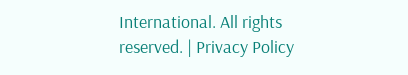International. All rights reserved. | Privacy Policy